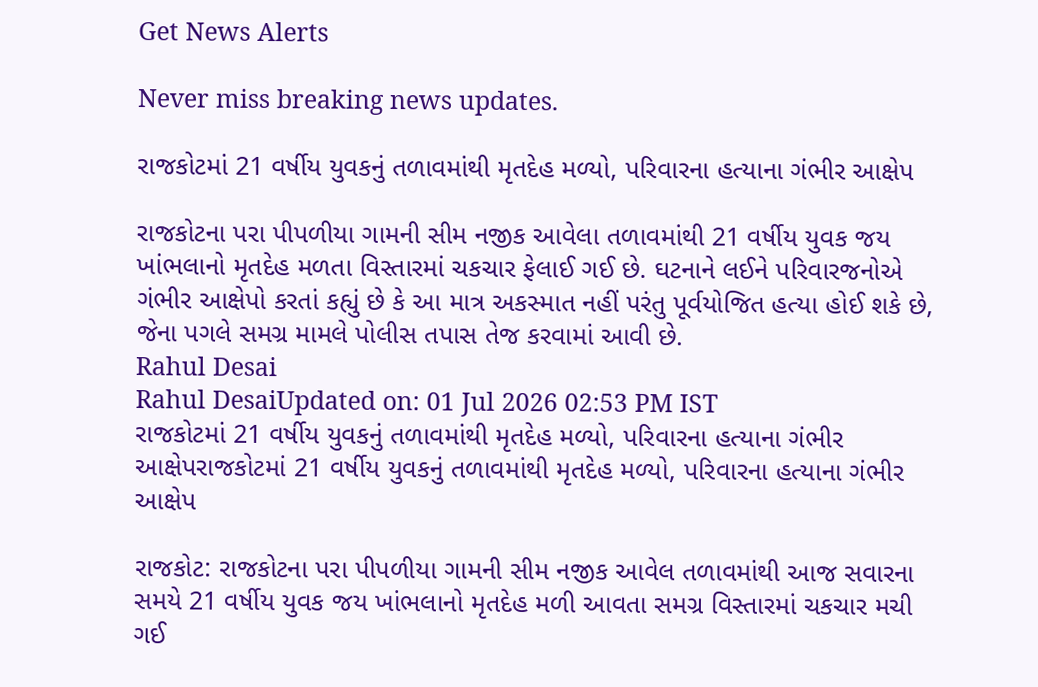Get News Alerts

Never miss breaking news updates.

રાજકોટમાં 21 વર્ષીય યુવકનું તળાવમાંથી મૃતદેહ મળ્યો, પરિવારના હત્યાના ગંભીર આક્ષેપ

રાજકોટના પરા પીપળીયા ગામની સીમ નજીક આવેલા તળાવમાંથી 21 વર્ષીય યુવક જય ખાંભલાનો મૃતદેહ મળતા વિસ્તારમાં ચકચાર ફેલાઈ ગઈ છે. ઘટનાને લઈને પરિવારજનોએ ગંભીર આક્ષેપો કરતાં કહ્યું છે કે આ માત્ર અકસ્માત નહીં પરંતુ પૂર્વયોજિત હત્યા હોઈ શકે છે, જેના પગલે સમગ્ર મામલે પોલીસ તપાસ તેજ કરવામાં આવી છે.
Rahul Desai
Rahul DesaiUpdated on: 01 Jul 2026 02:53 PM IST
રાજકોટમાં 21 વર્ષીય યુવકનું તળાવમાંથી મૃતદેહ મળ્યો, પરિવારના હત્યાના ગંભીર આક્ષેપરાજકોટમાં 21 વર્ષીય યુવકનું તળાવમાંથી મૃતદેહ મળ્યો, પરિવારના હત્યાના ગંભીર આક્ષેપ

રાજકોટ: રાજકોટના પરા પીપળીયા ગામની સીમ નજીક આવેલ તળાવમાંથી આજ સવારના સમયે 21 વર્ષીય યુવક જય ખાંભલાનો મૃતદેહ મળી આવતા સમગ્ર વિસ્તારમાં ચકચાર મચી ગઈ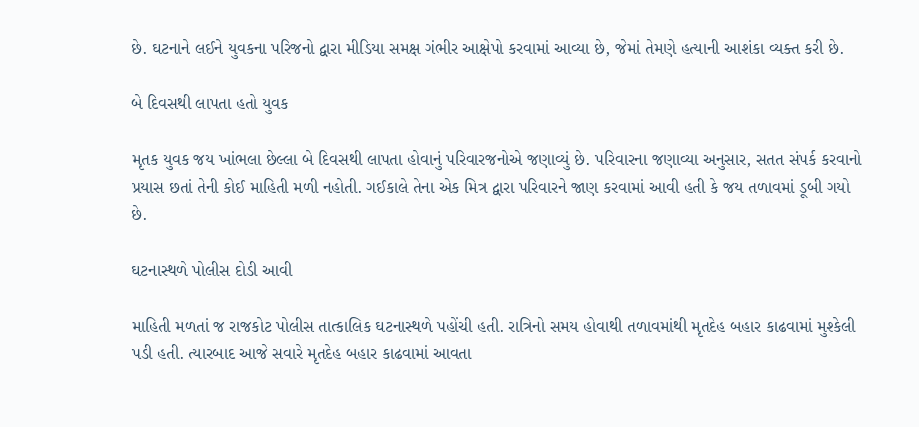છે. ઘટનાને લઈને યુવકના પરિજનો દ્વારા મીડિયા સમક્ષ ગંભીર આક્ષેપો કરવામાં આવ્યા છે, જેમાં તેમણે હત્યાની આશંકા વ્યક્ત કરી છે.

બે દિવસથી લાપતા હતો યુવક

મૃતક યુવક જય ખાંભલા છેલ્લા બે દિવસથી લાપતા હોવાનું પરિવારજનોએ જણાવ્યું છે. પરિવારના જણાવ્યા અનુસાર, સતત સંપર્ક કરવાનો પ્રયાસ છતાં તેની કોઈ માહિતી મળી નહોતી. ગઈકાલે તેના એક મિત્ર દ્વારા પરિવારને જાણ કરવામાં આવી હતી કે જય તળાવમાં ડૂબી ગયો છે.

ઘટનાસ્થળે પોલીસ દોડી આવી

માહિતી મળતાં જ રાજકોટ પોલીસ તાત્કાલિક ઘટનાસ્થળે પહોંચી હતી. રાત્રિનો સમય હોવાથી તળાવમાંથી મૃતદેહ બહાર કાઢવામાં મુશ્કેલી પડી હતી. ત્યારબાદ આજે સવારે મૃતદેહ બહાર કાઢવામાં આવતા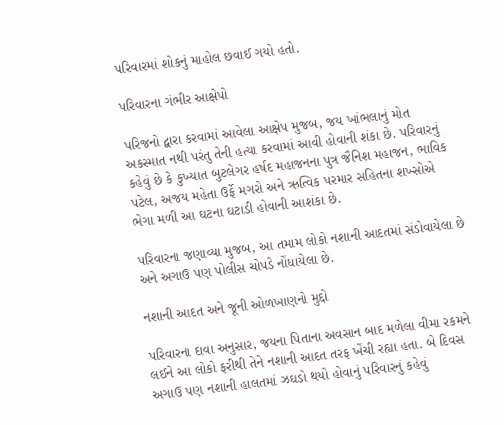પરિવારમાં શોકનું માહોલ છવાઈ ગયો હતો.

પરિવારના ગંભીર આક્ષેપો

પરિજનો દ્વારા કરવામાં આવેલા આક્ષેપ મુજબ, જય ખાંભલાનું મોત અકસ્માત નથી પરંતુ તેની હત્યા કરવામાં આવી હોવાની શંકા છે. પરિવારનું કહેવું છે કે કુખ્યાત બુટલેગર હર્ષદ મહાજનના પુત્ર જૈનિશ મહાજન, ભાવિક પટેલ, અજય મહેતા ઉર્ફે મગરો અને ઋત્વિક પરમાર સહિતના શખ્સોએ ભેગા મળી આ ઘટના ઘટાડી હોવાની આશંકા છે.

પરિવારના જણાવ્યા મુજબ, આ તમામ લોકો નશાની આદતમાં સંડોવાયેલા છે અને અગાઉ પણ પોલીસ ચોપડે નોંધાયેલા છે.

નશાની આદત અને જૂની ઓળખાણનો મુદ્દો

પરિવારના દાવા અનુસાર, જયના પિતાના અવસાન બાદ મળેલા વીમા રકમને લઈને આ લોકો ફરીથી તેને નશાની આદત તરફ ખેંચી રહ્યા હતા. બે દિવસ અગાઉ પણ નશાની હાલતમાં ઝઘડો થયો હોવાનું પરિવારનું કહેવું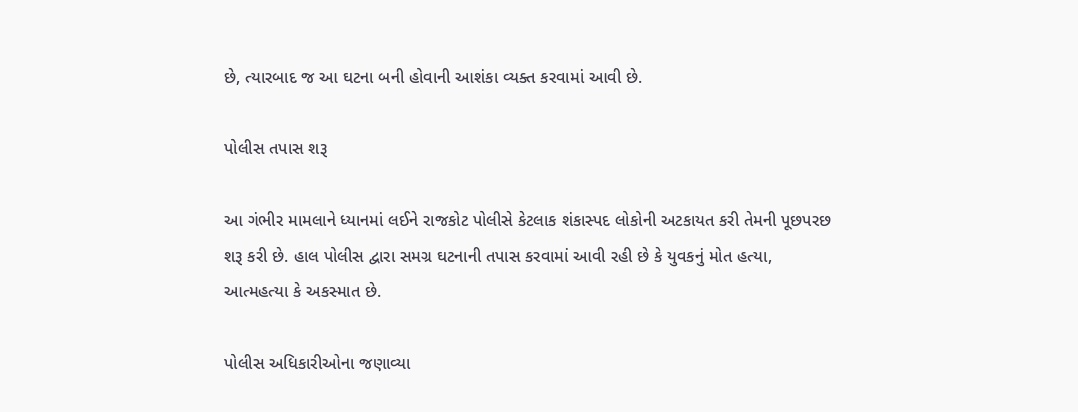છે, ત્યારબાદ જ આ ઘટના બની હોવાની આશંકા વ્યક્ત કરવામાં આવી છે.

પોલીસ તપાસ શરૂ

આ ગંભીર મામલાને ધ્યાનમાં લઈને રાજકોટ પોલીસે કેટલાક શંકાસ્પદ લોકોની અટકાયત કરી તેમની પૂછપરછ શરૂ કરી છે. હાલ પોલીસ દ્વારા સમગ્ર ઘટનાની તપાસ કરવામાં આવી રહી છે કે યુવકનું મોત હત્યા, આત્મહત્યા કે અકસ્માત છે.

પોલીસ અધિકારીઓના જણાવ્યા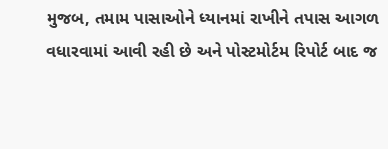મુજબ, તમામ પાસાઓને ધ્યાનમાં રાખીને તપાસ આગળ વધારવામાં આવી રહી છે અને પોસ્ટમોર્ટમ રિપોર્ટ બાદ જ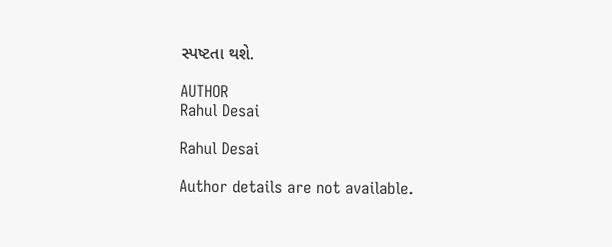સ્પષ્ટતા થશે.

AUTHOR
Rahul Desai

Rahul Desai

Author details are not available.